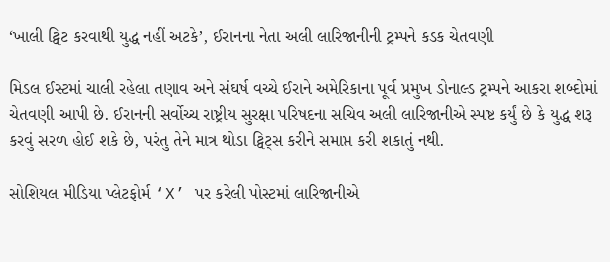‘ખાલી ટ્વિટ કરવાથી યુદ્ધ નહીં અટકે’, ઈરાનના નેતા અલી લારિજાનીની ટ્રમ્પને કડક ચેતવણી

મિડલ ઈસ્ટમાં ચાલી રહેલા તણાવ અને સંઘર્ષ વચ્ચે ઈરાને અમેરિકાના પૂર્વ પ્રમુખ ડોનાલ્ડ ટ્રમ્પને આકરા શબ્દોમાં ચેતવણી આપી છે. ઈરાનની સર્વોચ્ચ રાષ્ટ્રીય સુરક્ષા પરિષદના સચિવ અલી લારિજાનીએ સ્પષ્ટ કર્યું છે કે યુદ્ધ શરૂ કરવું સરળ હોઈ શકે છે, પરંતુ તેને માત્ર થોડા ટ્વિટ્સ કરીને સમાપ્ત કરી શકાતું નથી.

સોશિયલ મીડિયા પ્લેટફોર્મ ‘X’ પર કરેલી પોસ્ટમાં લારિજાનીએ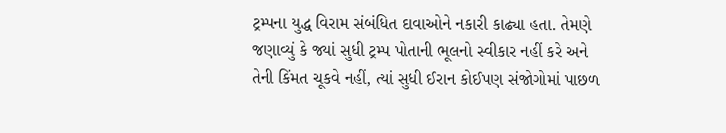ટ્રમ્પના યુદ્ધ વિરામ સંબંધિત દાવાઓને નકારી કાઢ્યા હતા. તેમણે જણાવ્યું કે જ્યાં સુધી ટ્રમ્પ પોતાની ભૂલનો સ્વીકાર નહીં કરે અને તેની કિંમત ચૂકવે નહીં, ત્યાં સુધી ઈરાન કોઈપણ સંજોગોમાં પાછળ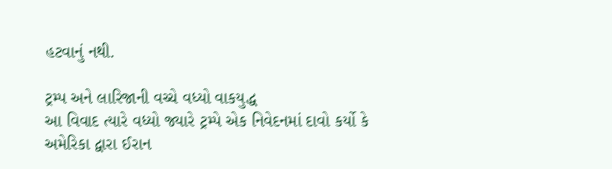હટવાનું નથી.

ટ્રમ્પ અને લારિજાની વચ્ચે વધ્યો વાકયુદ્ધ
આ વિવાદ ત્યારે વધ્યો જ્યારે ટ્રમ્પે એક નિવેદનમાં દાવો કર્યો કે અમેરિકા દ્વારા ઈરાન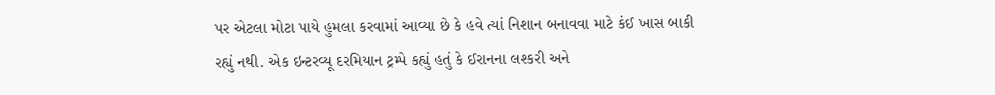પર એટલા મોટા પાયે હુમલા કરવામાં આવ્યા છે કે હવે ત્યાં નિશાન બનાવવા માટે કંઈ ખાસ બાકી રહ્યું નથી. એક ઇન્ટરવ્યૂ દરમિયાન ટ્રમ્પે કહ્યું હતું કે ઈરાનના લશ્કરી અને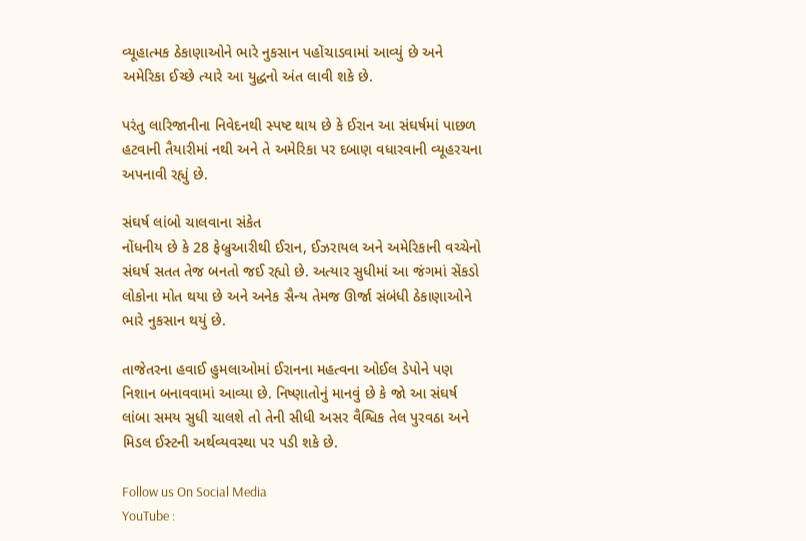વ્યૂહાત્મક ઠેકાણાઓને ભારે નુકસાન પહોંચાડવામાં આવ્યું છે અને અમેરિકા ઈચ્છે ત્યારે આ યુદ્ધનો અંત લાવી શકે છે.

પરંતુ લારિજાનીના નિવેદનથી સ્પષ્ટ થાય છે કે ઈરાન આ સંઘર્ષમાં પાછળ હટવાની તૈયારીમાં નથી અને તે અમેરિકા પર દબાણ વધારવાની વ્યૂહરચના અપનાવી રહ્યું છે.

સંઘર્ષ લાંબો ચાલવાના સંકેત
નોંધનીય છે કે 28 ફેબ્રુઆરીથી ઈરાન, ઈઝરાયલ અને અમેરિકાની વચ્ચેનો સંઘર્ષ સતત તેજ બનતો જઈ રહ્યો છે. અત્યાર સુધીમાં આ જંગમાં સેંકડો લોકોના મોત થયા છે અને અનેક સૈન્ય તેમજ ઊર્જા સંબંધી ઠેકાણાઓને ભારે નુકસાન થયું છે.

તાજેતરના હવાઈ હુમલાઓમાં ઈરાનના મહત્વના ઓઈલ ડેપોને પણ નિશાન બનાવવામાં આવ્યા છે. નિષ્ણાતોનું માનવું છે કે જો આ સંઘર્ષ લાંબા સમય સુધી ચાલશે તો તેની સીધી અસર વૈશ્વિક તેલ પુરવઠા અને મિડલ ઈસ્ટની અર્થવ્યવસ્થા પર પડી શકે છે.

Follow us On Social Media
YouTube :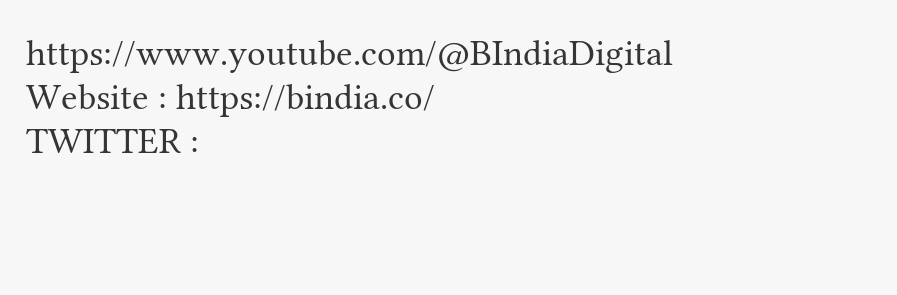https://www.youtube.com/@BIndiaDigital
Website : https://bindia.co/
TWITTER :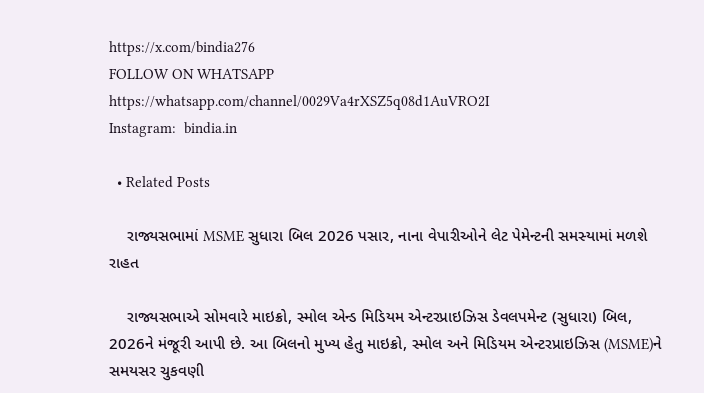https://x.com/bindia276
FOLLOW ON WHATSAPP  https://whatsapp.com/channel/0029Va4rXSZ5q08d1AuVRO2I
Instagram:  bindia.in

  • Related Posts

    રાજ્યસભામાં MSME સુધારા બિલ 2026 પસાર, નાના વેપારીઓને લેટ પેમેન્ટની સમસ્યામાં મળશે રાહત

    રાજ્યસભાએ સોમવારે માઇક્રો, સ્મોલ એન્ડ મિડિયમ એન્ટરપ્રાઇઝિસ ડેવલપમેન્ટ (સુધારા) બિલ, 2026ને મંજૂરી આપી છે. આ બિલનો મુખ્ય હેતુ માઇક્રો, સ્મોલ અને મિડિયમ એન્ટરપ્રાઇઝિસ (MSME)ને સમયસર ચુકવણી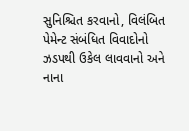સુનિશ્ચિત કરવાનો, વિલંબિત પેમેન્ટ સંબંધિત વિવાદોનો ઝડપથી ઉકેલ લાવવાનો અને નાના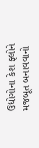ઉદ્યોગોના કેશ ફ્લોને મજબૂત બનાવવાનો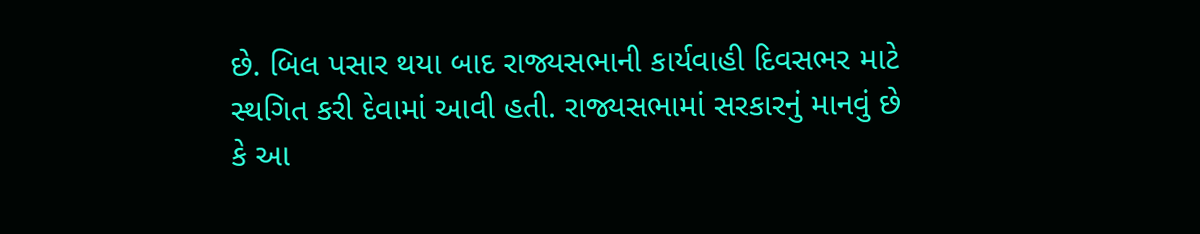છે. બિલ પસાર થયા બાદ રાજ્યસભાની કાર્યવાહી દિવસભર માટે સ્થગિત કરી દેવામાં આવી હતી. રાજ્યસભામાં સરકારનું માનવું છે કે આ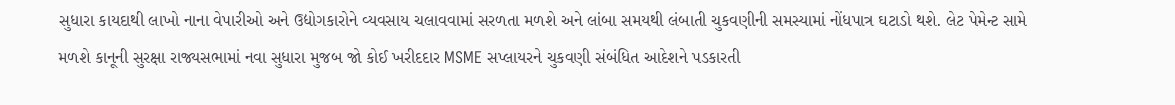સુધારા કાયદાથી લાખો નાના વેપારીઓ અને ઉદ્યોગકારોને વ્યવસાય ચલાવવામાં સરળતા મળશે અને લાંબા સમયથી લંબાતી ચુકવણીની સમસ્યામાં નોંધપાત્ર ઘટાડો થશે. લેટ પેમેન્ટ સામે મળશે કાનૂની સુરક્ષા રાજ્યસભામાં નવા સુધારા મુજબ જો કોઈ ખરીદદાર MSME સપ્લાયરને ચુકવણી સંબંધિત આદેશને પડકારતી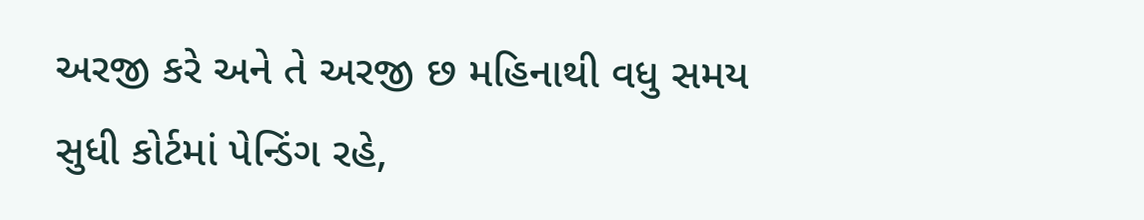અરજી કરે અને તે અરજી છ મહિનાથી વધુ સમય સુધી કોર્ટમાં પેન્ડિંગ રહે,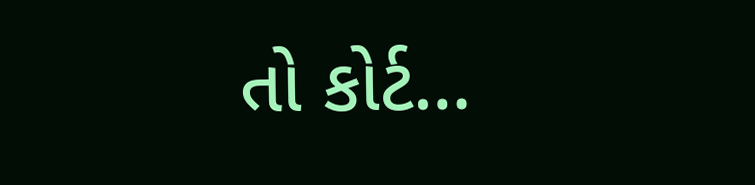તો કોર્ટ…